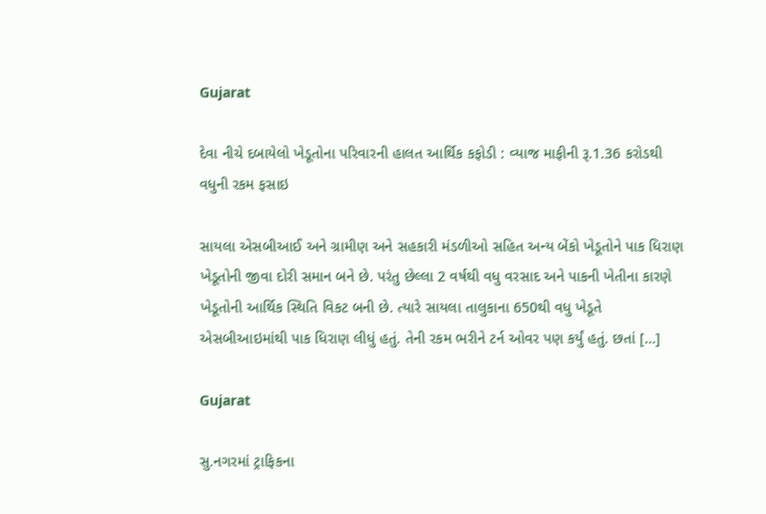Gujarat

દેવા નીચે દબાયેલો ખેડૂતોના પરિવારની હાલત આર્થિક કફોડી : વ્યાજ માફીની રૂ.1.36 કરોડથી વધુની રકમ ફસાઇ

સાયલા એસબીઆઈ અને ગ્રામીણ અને સહકારી મંડળીઓ સહિત અન્ય બેંકો ખેડૂતોને પાક ધિરાણ ખેડૂતોની જીવા દોરી સમાન બને છે. પરંતુ છેલ્લા 2 વર્ષથી વધુ વરસાદ અને પાકની ખેતીના કારણે ખેડૂતોની આર્થિક સ્થિતિ વિકટ બની છે. ત્યારે સાયલા તાલુકાના 650થી વધુ ખેડૂતે એસબીઆઇમાંથી પાક ધિરાણ લીધું હતું. તેની રકમ ભરીને ટર્ન ઓવર પણ કર્યું હતું. છતાં […]

Gujarat

સુ.નગરમાં ટ્રાફિકના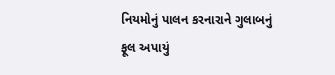નિયમોનું પાલન કરનારાને ગુલાબનું ફૂલ અપાયું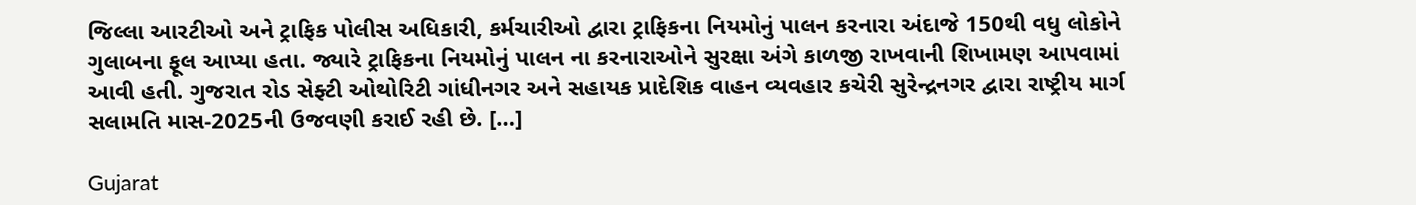જિલ્લા આરટીઓ અને ટ્રાફિક પોલીસ અધિકારી, કર્મચારીઓ દ્વારા ટ્રાફિકના નિયમોનું પાલન કરનારા અંદાજે 150થી વધુ લોકોને ગુલાબના ફૂલ આપ્યા હતા. જ્યારે ટ્રાફિકના નિયમોનું પાલન ના કરનારાઓને સુરક્ષા અંગે કાળજી રાખવાની શિખામણ આપવામાં આવી હતી. ગુજરાત રોડ સેફ્ટી ઓથોરિટી ગાંધીનગર અને સહાયક પ્રાદેશિક વાહન વ્યવહાર કચેરી સુરેન્દ્રનગર દ્વારા રાષ્ટ્રીય માર્ગ સલામતિ માસ-2025ની ઉજવણી કરાઈ રહી છે. […]

Gujarat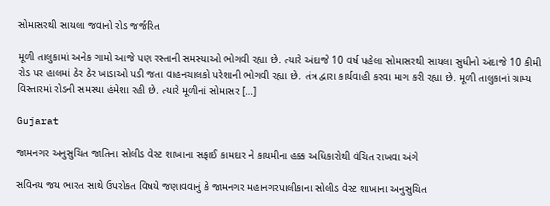સોમાસરથી સાયલા જવાનો રોડ જર્જરિત

મૂળી તાલુકામાં અનેક ગામો આજે પણ રસ્તાની સમસ્યાઓ ભોગવી રહ્યા છે. ત્યારે અંદાજે 10 વર્ષ પહેલા સોમાસરથી સાયલા સુધીનો અંદાજે 10 કીમી રોડ પર હાલમાં ઠેર ઠેર ખાડાઓ પડી જતા વાહનચાલકો પરેશાની ભોગવી રહ્યા છે. તંત્ર દ્વારા કાર્યવાહી કરવા માગ કરી રહ્યા છે. મૂળી તાલુકાનાં ગ્રામ્ય વિસ્તારમાં રોડની સમસ્યા હંમેશા રહી છે. ત્યારે મૂળીનાં સોમાસર […]

Gujarat

જામનગર અનુસુચિત જાતિના સોલીડ વેસ્ટ શાખાના સફાઈ કામદાર ને કાયમીના હક્ક અધિકારોથી વંચિત રાખવા અંગે

સવિનય જય ભારત સાથે ઉપરોકત વિષયે જણાવવાનું કે જામનગર મહાનગરપાલીકાના સોલીડ વેસ્ટ શાખાના અનુસુચિત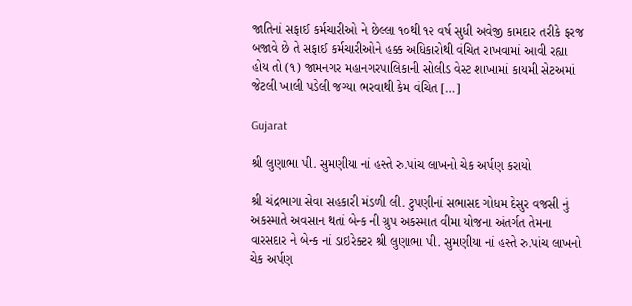જાતિનાં સફાઈ કર્મચારીઓ ને છેલ્લા ૧૦થી ૧૨ વર્ષ સુધી અવેજી કામદાર તરીકે ફરજ બજાવે છે તે સફાઈ કર્મચારીઓને હક્ક અધિકારોથી વંચિત રાખવામાં આવી રહ્યા હોય તો (૧) જામનગર મહાનગરપાલિકાની સોલીડ વેસ્ટ શાખામાં કાયમી સેટઅમાં જેટલી ખાલી પડેલી જગ્યા ભરવાથી કેમ વંચિત […]

Gujarat

શ્રી લુણાભા પી. સુમણીયા નાં હસ્તે રુ.પાંચ લાખનો ચેક અર્પણ કરાયો

શ્રી ચંદ્રભાગા સેવા સહકારી મંડળી લી. ટુપણીનાં સભાસદ ગોધમ દેસુર વજસી નું અકસ્માતે અવસાન થતાં બેન્ક ની ગ્રુપ અકસ્માત વીમા યોજના અંતર્ગત તેમના વારસદાર ને બેન્ક નાં ડાઇરેક્ટર શ્રી લુણાભા પી. સુમણીયા નાં હસ્તે રુ.પાંચ લાખનો ચેક અર્પણ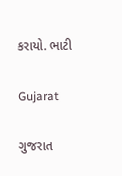કરાયો. ભાટી

Gujarat

ગુજરાત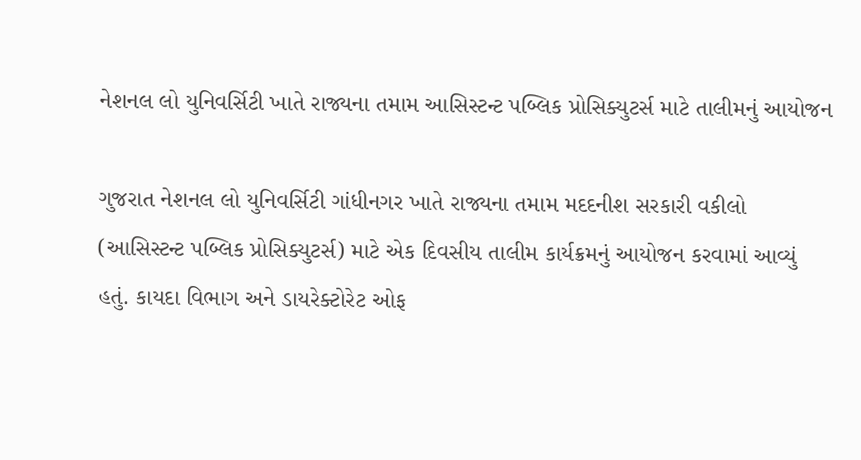નેશનલ લો યુનિવર્સિટી ખાતે રાજ્યના તમામ આસિસ્ટન્ટ પબ્લિક પ્રોસિક્યુટર્સ માટે તાલીમનું આયોજન

ગુજરાત નેશનલ લો યુનિવર્સિટી ગાંધીનગર ખાતે રાજ્યના તમામ મદદનીશ સરકારી વકીલો (આસિસ્ટન્ટ પબ્લિક પ્રોસિક્યુટર્સ) માટે એક દિવસીય તાલીમ કાર્યક્રમનું આયોજન કરવામાં આવ્યું હતું. કાયદા વિભાગ અને ડાયરેક્ટોરેટ ઓફ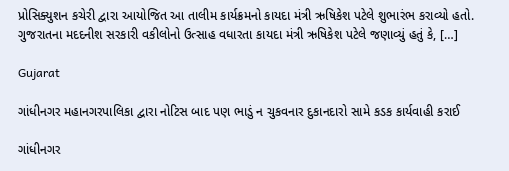પ્રોસિક્યુશન કચેરી દ્વારા આયોજિત આ તાલીમ કાર્યક્રમનો કાયદા મંત્રી ઋષિકેશ પટેલે શુભારંભ કરાવ્યો હતો. ગુજરાતના મદદનીશ સરકારી વકીલોનો ઉત્સાહ વધારતા કાયદા મંત્રી ઋષિકેશ પટેલે જણાવ્યું હતું કે, […]

Gujarat

ગાંધીનગર મહાનગરપાલિકા દ્વારા નોટિસ બાદ પણ ભાડું ન ચુકવનાર દુકાનદારો સામે કડક કાર્યવાહી કરાઈ

ગાંધીનગર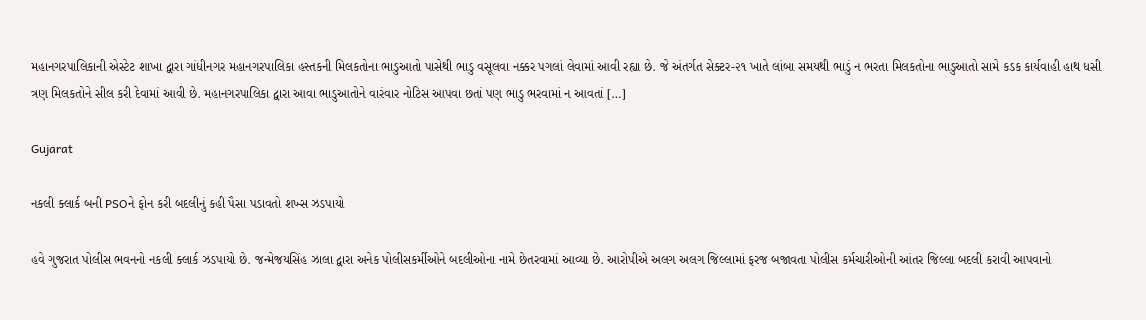મહાનગરપાલિકાની એસ્ટેટ શાખા દ્વારા ગાંધીનગર મહાનગરપાલિકા હસ્તકની મિલકતોના ભાડુઆતો પાસેથી ભાડુ વસૂલવા નક્કર પગલાં લેવામાં આવી રહ્યા છે. જે અંતર્ગત સેક્ટર-૨૧ ખાતે લાંબા સમયથી ભાડું ન ભરતા મિલકતોના ભાડુઆતો સામે કડક કાર્યવાહી હાથ ધસી ત્રણ મિલકતોને સીલ કરી દેવામાં આવી છે. મહાનગરપાલિકા દ્વારા આવા ભાડુઆતોને વારંવાર નોટિસ આપવા છતાં પણ ભાડુ ભરવામાં ન આવતાં […]

Gujarat

નકલી ક્લાર્ક બની PSOને ફોન કરી બદલીનું કહી પૈસા પડાવતો શખ્સ ઝડપાયો

હવે ગુજરાત પોલીસ ભવનનો નકલી ક્લાર્ક ઝડપાયો છે. જન્મેજયસિંહ ઝાલા દ્વારા અનેક પોલીસકર્મીઓને બદલીઓના નામે છેતરવામાં આવ્યા છે. આરોપીએ અલગ અલગ જિલ્લામાં ફરજ બજાવતા પોલીસ કર્મચારીઓની આંતર જિલ્લા બદલી કરાવી આપવાનો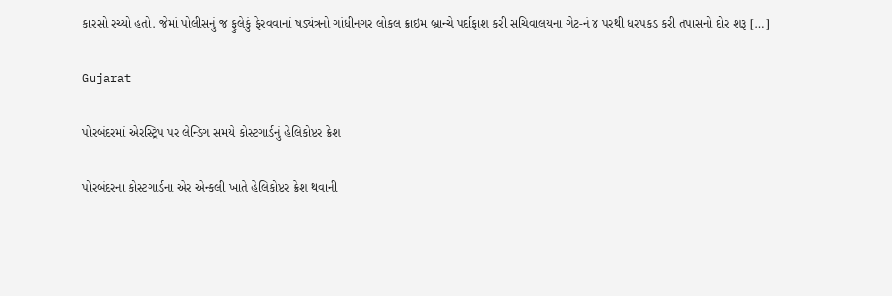કારસો રચ્યો હતો. જેમાં પોલીસનું જ ફુલેકું ફેરવવાનાં ષડ્યંત્રનો ગાંધીનગર લોકલ ક્રાઇમ બ્રાન્ચે પર્દાફાશ કરી સચિવાલયના ગેટ-નં ૪ પરથી ધરપકડ કરી તપાસનો દોર શરૂ […]

Gujarat

પોરબંદરમાં એરસ્ટ્રિપ પર લેન્ડિગ સમયે કોસ્ટગાર્ડનું હેલિકોપ્ટર ક્રેશ

પોરબંદરના કોસ્ટગાર્ડના એર એન્કલી ખાતે હેલિકોપ્ટર ક્રેશ થવાની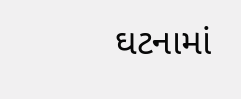ઘટનામાં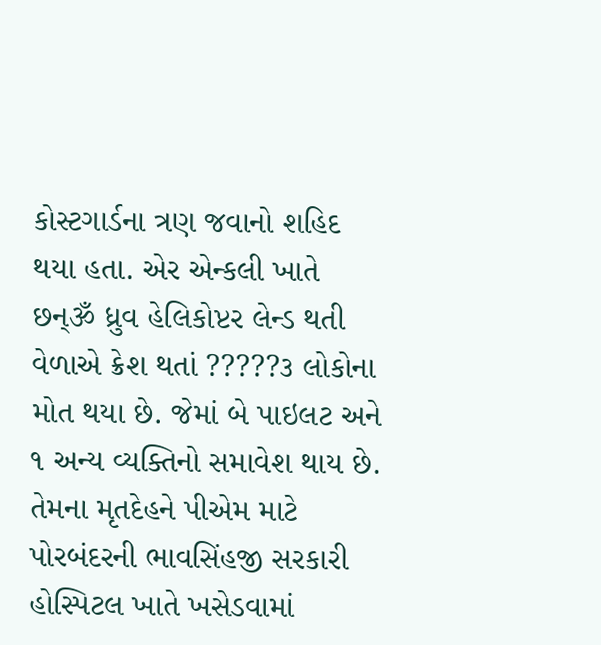કોસ્ટગાર્ડના ત્રણ જવાનો શહિદ થયા હતા. એર એન્કલી ખાતે છન્ૐ ધ્રુવ હેલિકોપ્ટર લેન્ડ થતી વેળાએ ક્રેશ થતાં ?????૩ લોકોના મોત થયા છે. જેમાં બે પાઇલટ અને ૧ અન્ય વ્યક્તિનો સમાવેશ થાય છે. તેમના મૃતદેહને પીએમ માટે પોરબંદરની ભાવસિંહજી સરકારી હોસ્પિટલ ખાતે ખસેડવામાં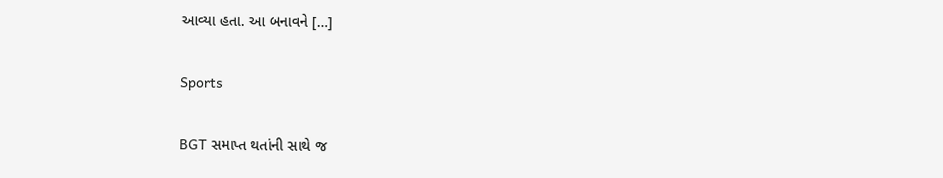આવ્યા હતા. આ બનાવને […]

Sports

BGT સમાપ્ત થતાંની સાથે જ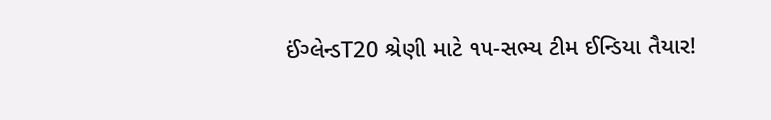ઈંગ્લેન્ડT20 શ્રેણી માટે ૧૫-સભ્ય ટીમ ઈન્ડિયા તૈયાર!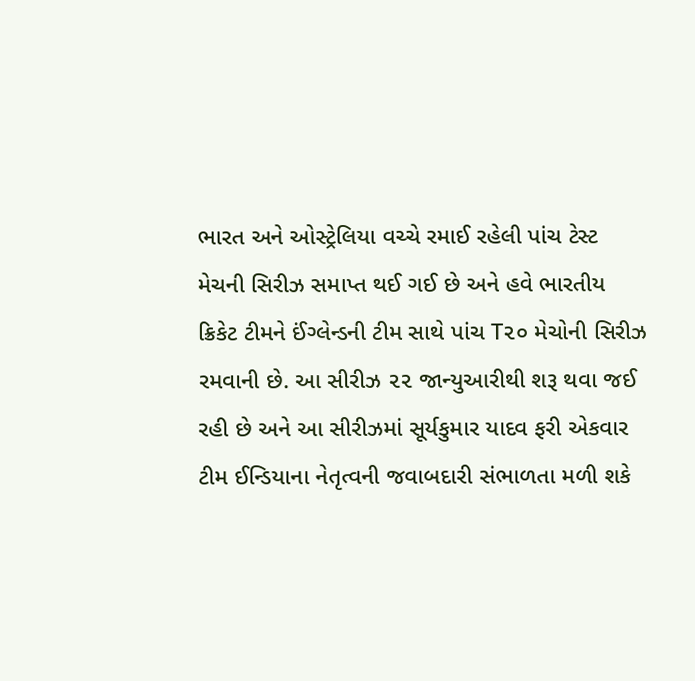ભારત અને ઓસ્ટ્રેલિયા વચ્ચે રમાઈ રહેલી પાંચ ટેસ્ટ મેચની સિરીઝ સમાપ્ત થઈ ગઈ છે અને હવે ભારતીય ક્રિકેટ ટીમને ઈંગ્લેન્ડની ટીમ સાથે પાંચ T૨૦ મેચોની સિરીઝ રમવાની છે. આ સીરીઝ ૨૨ જાન્યુઆરીથી શરૂ થવા જઈ રહી છે અને આ સીરીઝમાં સૂર્યકુમાર યાદવ ફરી એકવાર ટીમ ઈન્ડિયાના નેતૃત્વની જવાબદારી સંભાળતા મળી શકે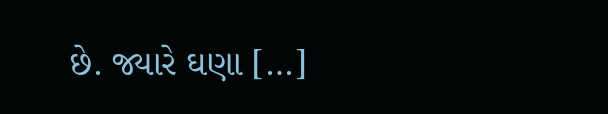છે. જ્યારે ઘણા […]